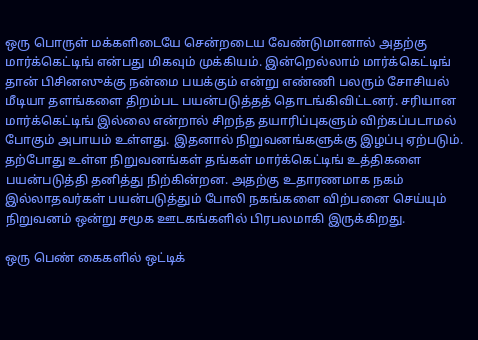ஒரு பொருள் மக்களிடையே சென்றடைய வேண்டுமானால் அதற்கு மார்க்கெட்டிங் என்பது மிகவும் முக்கியம். இன்றெல்லாம் மார்க்கெட்டிங் தான் பிசினஸுக்கு நன்மை பயக்கும் என்று எண்ணி பலரும் சோசியல் மீடியா தளங்களை திறம்பட பயன்படுத்தத் தொடங்கிவிட்டனர். சரியான மார்க்கெட்டிங் இல்லை என்றால் சிறந்த தயாரிப்புகளும் விற்கப்படாமல் போகும் அபாயம் உள்ளது. இதனால் நிறுவனங்களுக்கு இழப்பு ஏற்படும்.
தற்போது உள்ள நிறுவனங்கள் தங்கள் மார்க்கெட்டிங் உத்திகளை பயன்படுத்தி தனித்து நிற்கின்றன. அதற்கு உதாரணமாக நகம் இல்லாதவர்கள் பயன்படுத்தும் போலி நகங்களை விற்பனை செய்யும் நிறுவனம் ஒன்று சமூக ஊடகங்களில் பிரபலமாகி இருக்கிறது.

ஒரு பெண் கைகளில் ஒட்டிக்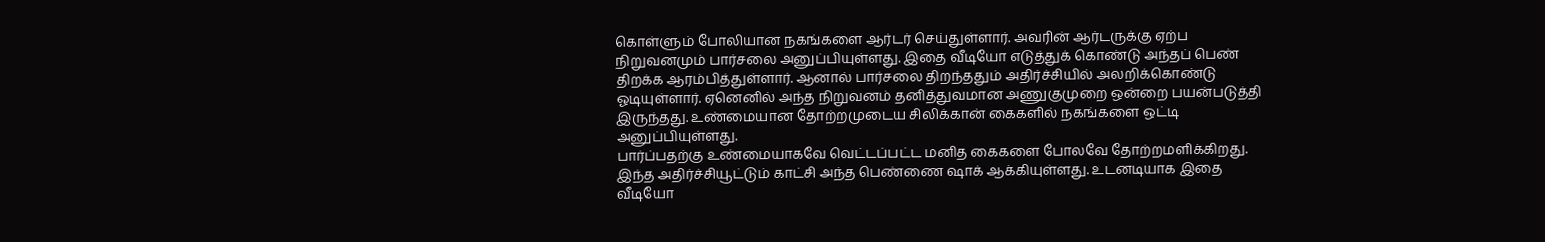கொள்ளும் போலியான நகங்களை ஆர்டர் செய்துள்ளார். அவரின் ஆர்டருக்கு ஏற்ப நிறுவனமும் பார்சலை அனுப்பியுள்ளது. இதை வீடியோ எடுத்துக் கொண்டு அந்தப் பெண் திறக்க ஆரம்பித்துள்ளார். ஆனால் பார்சலை திறந்ததும் அதிர்ச்சியில் அலறிக்கொண்டு ஓடியுள்ளார். ஏனெனில் அந்த நிறுவனம் தனித்துவமான அணுகுமுறை ஒன்றை பயன்படுத்தி இருந்தது. உண்மையான தோற்றமுடைய சிலிக்கான் கைகளில் நகங்களை ஒட்டி அனுப்பியுள்ளது.
பார்ப்பதற்கு உண்மையாகவே வெட்டப்பட்ட மனித கைகளை போலவே தோற்றமளிக்கிறது. இந்த அதிர்ச்சியூட்டும் காட்சி அந்த பெண்ணை ஷாக் ஆக்கியுள்ளது. உடனடியாக இதை வீடியோ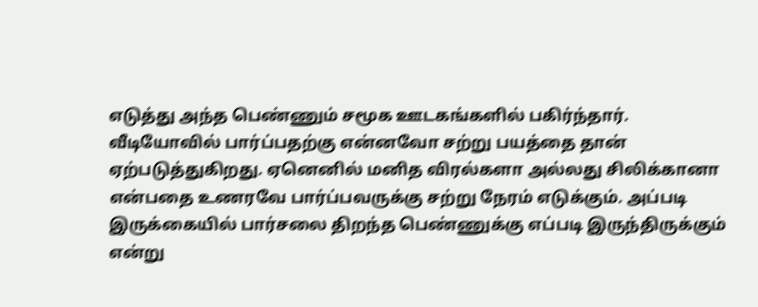எடுத்து அந்த பெண்ணும் சமூக ஊடகங்களில் பகிர்ந்தார்.
வீடியோவில் பார்ப்பதற்கு என்னவோ சற்று பயத்தை தான் ஏற்படுத்துகிறது. ஏனெனில் மனித விரல்களா அல்லது சிலிக்கானா என்பதை உணரவே பார்ப்பவருக்கு சற்று நேரம் எடுக்கும். அப்படி இருக்கையில் பார்சலை திறந்த பெண்ணுக்கு எப்படி இருந்திருக்கும் என்று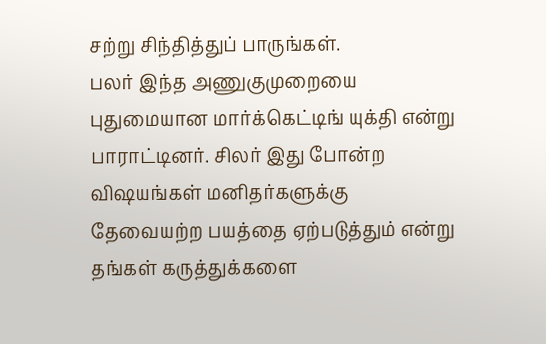சற்று சிந்தித்துப் பாருங்கள்.
பலர் இந்த அணுகுமுறையை புதுமையான மார்க்கெட்டிங் யுக்தி என்று பாராட்டினர். சிலர் இது போன்ற விஷயங்கள் மனிதர்களுக்கு தேவையற்ற பயத்தை ஏற்படுத்தும் என்று தங்கள் கருத்துக்களை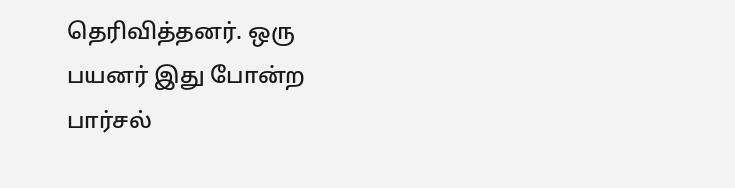தெரிவித்தனர். ஒரு பயனர் இது போன்ற பார்சல்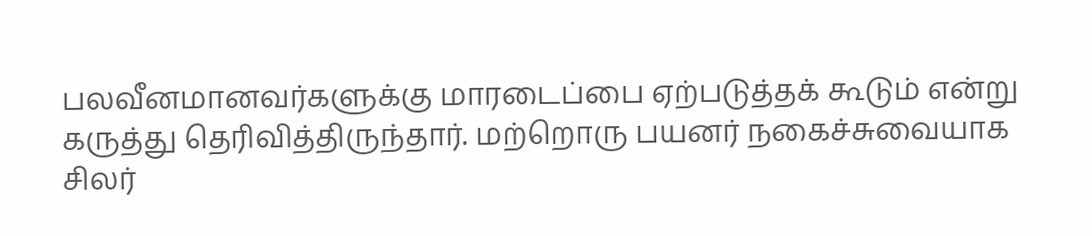பலவீனமானவர்களுக்கு மாரடைப்பை ஏற்படுத்தக் கூடும் என்று கருத்து தெரிவித்திருந்தார். மற்றொரு பயனர் நகைச்சுவையாக சிலர்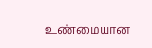உண்மையான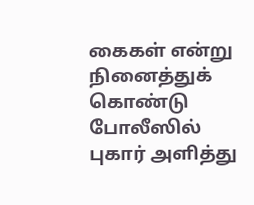கைகள் என்று நினைத்துக் கொண்டு போலீஸில் புகார் அளித்து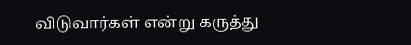விடுவார்கள் என்று கருத்து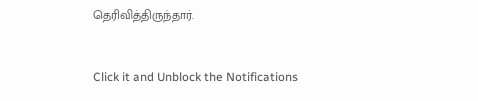தெரிவித்திருந்தார்.


Click it and Unblock the Notifications